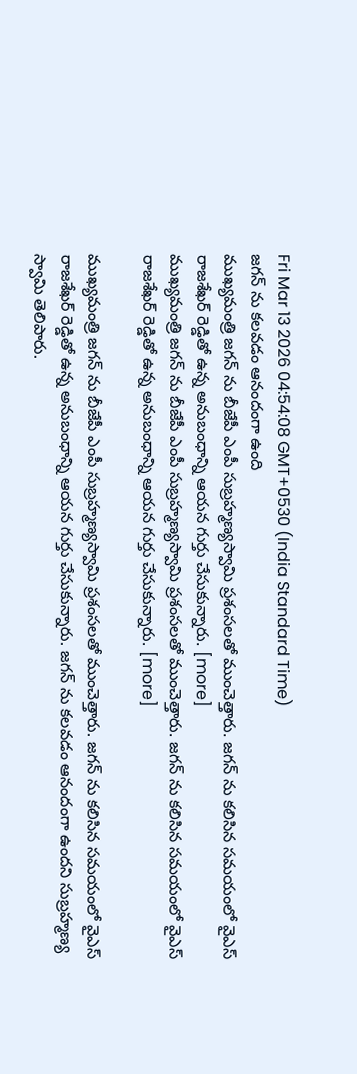Fri Mar 13 2026 04:54:08 GMT+0530 (India Standard Time)
జగన్ ను కలవడం ఆనందంగా ఉంది
ముఖ్యమంత్రి జగన్ ను బీజేపీ ఎంపీ సుబ్రహ్మణ్యస్వామి ప్రశంసలతో ముంచెత్తారు. జగన్ ను కలిసిన సమయంలో వైఎస్ రాజశేఖర్ రెడ్డితో ఉన్న అనుబంధాన్ని ఆయన గుర్తు చేసుకున్నారు. [more]
ముఖ్యమంత్రి జగన్ ను బీజేపీ ఎంపీ సుబ్రహ్మణ్యస్వామి ప్రశంసలతో ముంచెత్తారు. జగన్ ను కలిసిన సమయంలో వైఎస్ రాజశేఖర్ రెడ్డితో ఉన్న అనుబంధాన్ని ఆయన గుర్తు చేసుకున్నారు. [more]

ముఖ్యమంత్రి జగన్ ను బీజేపీ ఎంపీ సుబ్రహ్మణ్యస్వామి ప్రశంసలతో ముంచెత్తారు. జగన్ ను కలిసిన సమయంలో వైఎస్ రాజశేఖర్ రెడ్డితో ఉన్న అనుబంధాన్ని ఆయన గుర్తు చేసుకున్నారు. జగన్ ను కలవడం ఆనందంగా ఉందని సుబ్రహ్మణ్య స్వామి తెలిపారు.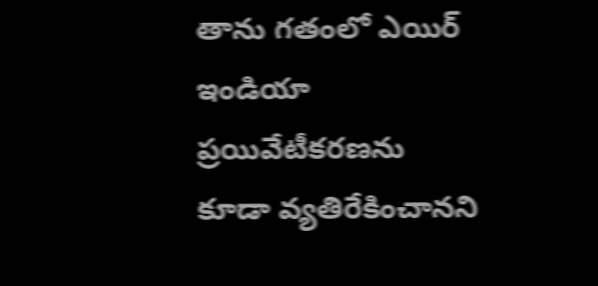తాను గతంలో ఎయిర్ ఇండియా ప్రయివేటీకరణను కూడా వ్యతిరేకించానని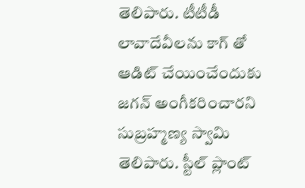తెలిపారు. టీటీడీ లావాదేవీలను కాగ్ తో ఆడిట్ చేయించేందుకు జగన్ అంగీకరించారని సుబ్రహ్మణ్య స్వామి తెలిపారు. స్టీల్ ప్లాంట్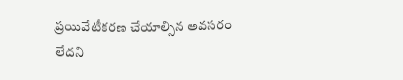ప్రయివేటీకరణ చేయాల్సిన అవసరం లేదని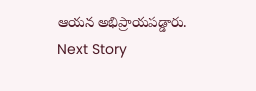ఆయన అభిప్రాయపడ్డారు.
Next Story